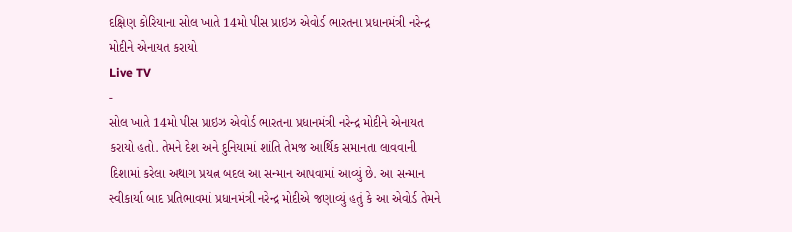દક્ષિણ કોરિયાના સોલ ખાતે 14મો પીસ પ્રાઇઝ એવોર્ડ ભારતના પ્રધાનમંત્રી નરેન્દ્ર મોદીને એનાયત કરાયો
Live TV
-
સોલ ખાતે 14મો પીસ પ્રાઇઝ એવોર્ડ ભારતના પ્રધાનમંત્રી નરેન્દ્ર મોદીને એનાયત કરાયો હતો. તેમને દેશ અને દુનિયામાં શાંતિ તેમજ આર્થિક સમાનતા લાવવાની દિશામાં કરેલા અથાગ પ્રયત્ન બદલ આ સન્માન આપવામાં આવ્યું છે. આ સન્માન સ્વીકાર્યા બાદ પ્રતિભાવમાં પ્રધાનમંત્રી નરેન્દ્ર મોદીએ જણાવ્યું હતું કે આ એવોર્ડ તેમને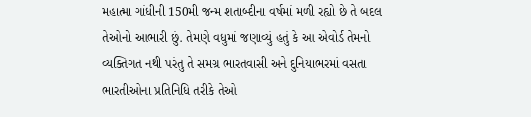મહાત્મા ગાંધીની 150મી જન્મ શતાબ્દીના વર્ષમાં મળી રહ્યો છે તે બદલ તેઓનો આભારી છું. તેમણે વધુમાં જણાવ્યું હતું કે આ એવોર્ડ તેમનો વ્યક્તિગત નથી પરંતુ તે સમગ્ર ભારતવાસી અને દુનિયાભરમાં વસતા ભારતીઓના પ્રતિનિધિ તરીકે તેઓ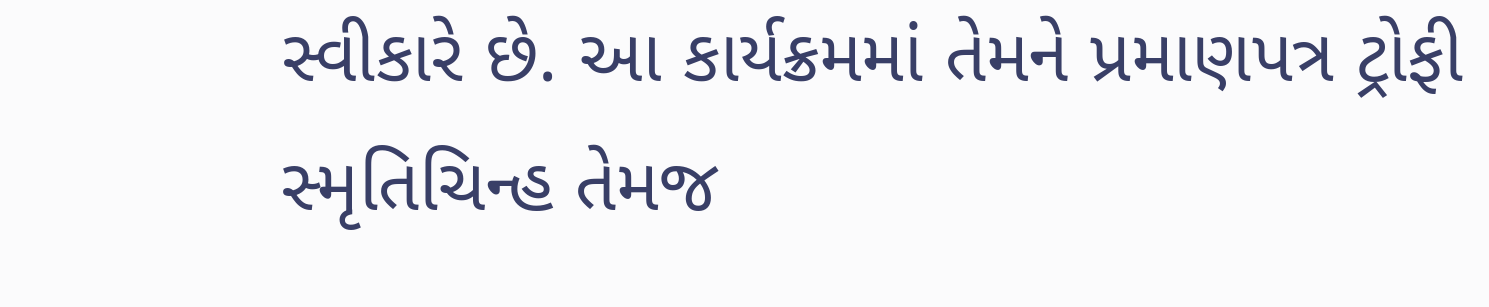સ્વીકારે છે. આ કાર્યક્રમમાં તેમને પ્રમાણપત્ર ટ્રોફી સ્મૃતિચિન્હ તેમજ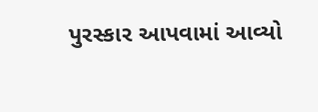પુરસ્કાર આપવામાં આવ્યો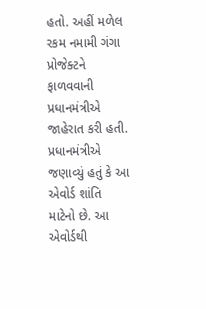હતો. અહીં મળેલ રકમ નમામી ગંગા પ્રોજેક્ટને ફાળવવાની પ્રધાનમંત્રીએ જાહેરાત કરી હતી. પ્રધાનમંત્રીએ જણાવ્યું હતું કે આ એવોર્ડ શાંતિ માટેનો છે. આ એવોર્ડથી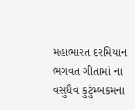મહાભારત દરમિયાન ભગવત ગીતામાં ના વસુધૈવ કુટુંમ્બકમના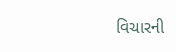વિચારની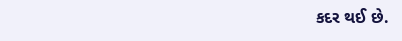કદર થઈ છે.